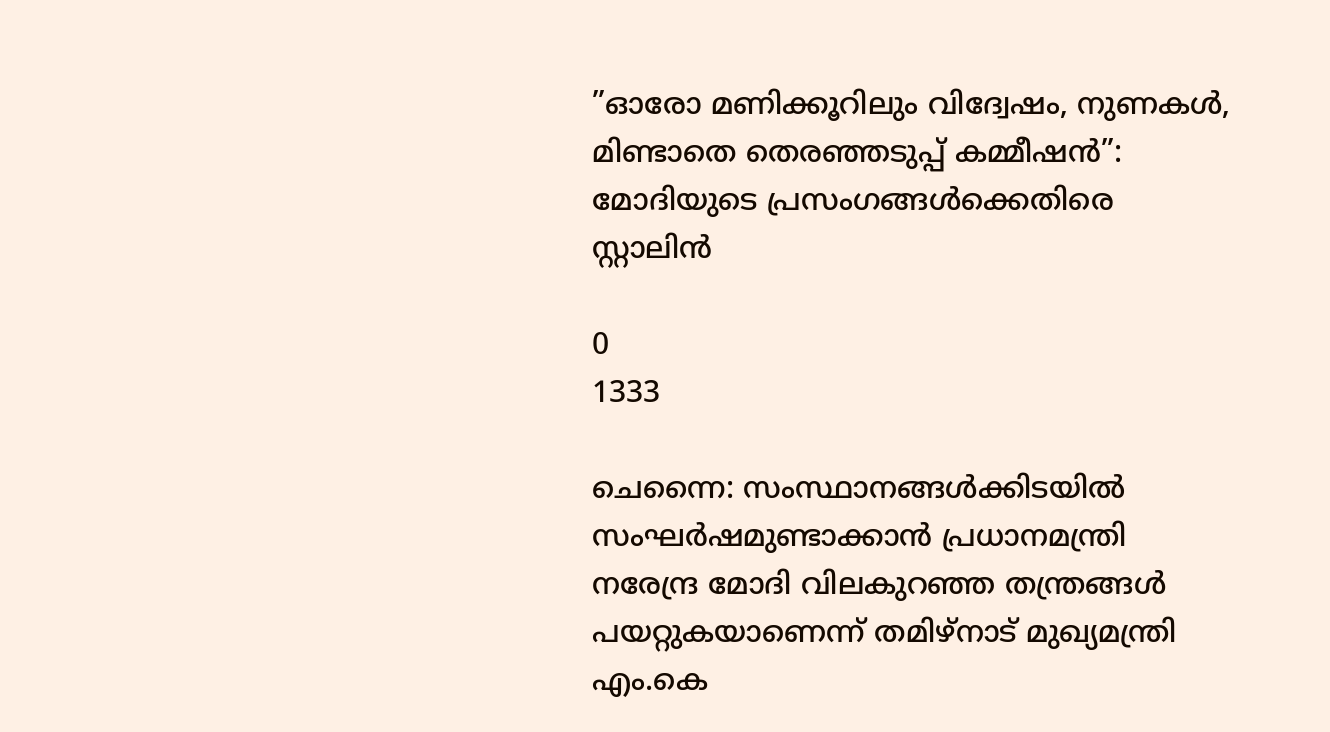”ഓരോ മണിക്കൂറിലും വിദ്വേഷം, നുണകൾ, മിണ്ടാതെ തെരഞ്ഞടുപ്പ് കമ്മീഷൻ”: മോദിയുടെ പ്രസംഗങ്ങൾക്കെതിരെ സ്റ്റാലിൻ

0
1333

ചെന്നൈ: സംസ്ഥാനങ്ങൾക്കിടയിൽ സംഘർഷമുണ്ടാക്കാൻ പ്രധാനമന്ത്രി നരേന്ദ്ര മോദി വിലകുറഞ്ഞ തന്ത്രങ്ങൾ പയറ്റുകയാണെന്ന് തമിഴ്നാട് മുഖ്യമന്ത്രി എം.കെ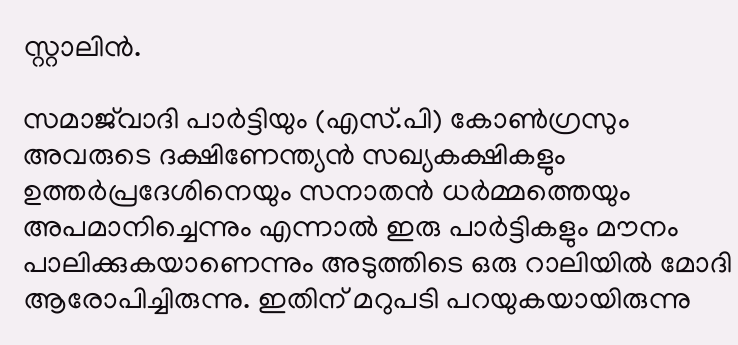സ്റ്റാലിന്‍.

സമാജ്‌വാദി പാർട്ടിയും (എസ്.പി) കോൺഗ്രസും അവരുടെ ദക്ഷിണേന്ത്യൻ സഖ്യകക്ഷികളും ഉത്തര്‍പ്രദേശിനെയും സനാതൻ ധർമ്മത്തെയും അപമാനിച്ചെന്നും എന്നാൽ ഇരു പാർട്ടികളും മൗനം പാലിക്കുകയാണെന്നും അടുത്തിടെ ഒരു റാലിയിൽ മോദി ആരോപിച്ചിരുന്നു. ഇതിന് മറുപടി പറയുകയായിരുന്നു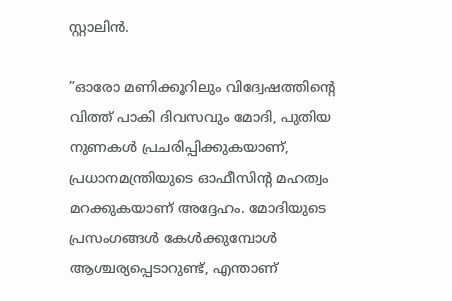സ്റ്റാലിന്‍.

”ഓരോ മണിക്കൂറിലും വിദ്വേഷത്തിന്റെ വിത്ത് പാകി ദിവസവും മോദി, പുതിയ നുണകൾ പ്രചരിപ്പിക്കുകയാണ്, പ്രധാനമന്ത്രിയുടെ ഓഫീസിന്റ മഹത്വം മറക്കുകയാണ് അദ്ദേഹം. മോദിയുടെ പ്രസംഗങ്ങൾ കേൾക്കുമ്പോൾ ആശ്ചര്യപ്പെടാറുണ്ട്, എന്താണ്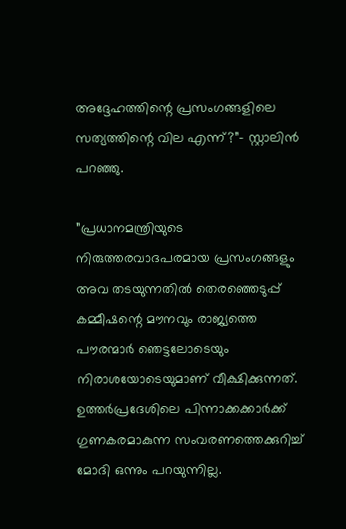അദ്ദേഹത്തിന്റെ പ്രസംഗങ്ങളിലെ സത്യത്തിന്റെ വില എന്ന്?”- സ്റ്റാലിന്‍ പറഞ്ഞു.

”പ്രധാനമന്ത്രിയുടെ നിരുത്തരവാദപരമായ പ്രസംഗങ്ങളും അവ തടയുന്നതിൽ തെരഞ്ഞെടുപ്പ് കമ്മീഷന്റെ മൗനവും രാജ്യത്തെ പൗരന്മാർ ഞെട്ടലോടെയും നിരാശയോടെയുമാണ് വീക്ഷിക്കുന്നത്. ഉത്തര്‍പ്രദേശിലെ പിന്നാക്കക്കാര്‍ക്ക് ഗുണകരമാകുന്ന സംവരണത്തെക്കുറിച്ച് മോദി ഒന്നും പറയുന്നില്ല.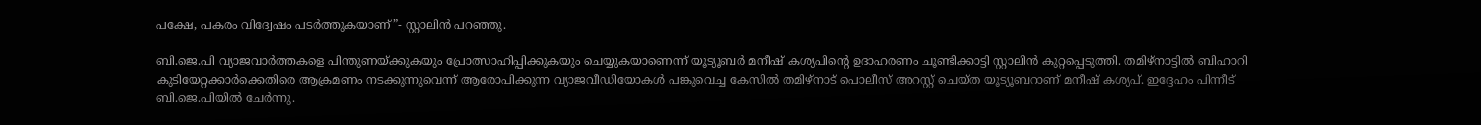പക്ഷേ, പകരം വിദ്വേഷം പടർത്തുകയാണ്”- സ്റ്റാലിന്‍ പറഞ്ഞു.

ബി.ജെ.പി വ്യാജവാർത്തകളെ പിന്തുണയ്ക്കുകയും പ്രോത്സാഹിപ്പിക്കുകയും ചെയ്യുകയാണെന്ന് യൂട്യൂബർ മനീഷ് കശ്യപിന്റെ ഉദാഹരണം ചൂണ്ടിക്കാട്ടി സ്റ്റാലിൻ കുറ്റപ്പെടുത്തി. തമിഴ്‌നാട്ടില്‍ ബിഹാറി കുടിയേറ്റക്കാര്‍ക്കെതിരെ ആക്രമണം നടക്കുന്നുവെന്ന് ആരോപിക്കുന്ന വ്യാജവീഡിയോകള്‍ പങ്കുവെച്ച കേസില്‍ തമിഴ്നാട് പൊലീസ് അറസ്റ്റ് ചെയ്ത യൂട്യൂബറാണ് മനീഷ് കശ്യപ്. ഇദ്ദേഹം പിന്നീട് ബി.ജെ.പിയില്‍ ചേര്‍ന്നു.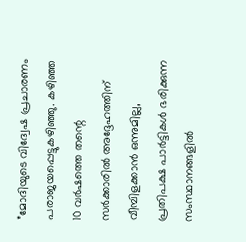”മോദിയുടെ വിദ്വേഷ പ്രചാരണം പരാജയപ്പെട്ടുകഴിഞ്ഞു. കഴിഞ്ഞ 10 വർഷത്തെ തന്റെ സർക്കാരിൽ അദ്ദേഹത്തിന് വീമ്പിളക്കാൻ ഒന്നുമില്ല, പ്രതിപക്ഷ പാർട്ടികൾ ഭരിക്കുന്ന സംസ്ഥാനങ്ങളിൽ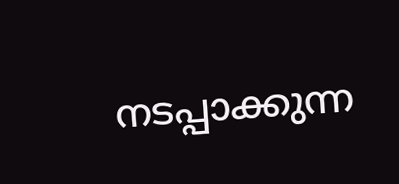നടപ്പാക്കുന്ന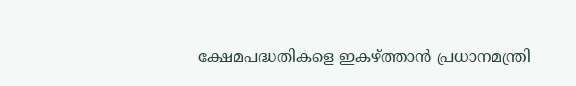ക്ഷേമപദ്ധതികളെ ഇകഴ്ത്താൻ പ്രധാനമന്ത്രി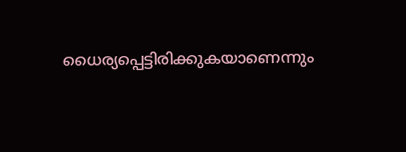ധൈര്യപ്പെട്ടിരിക്കുകയാണെന്നും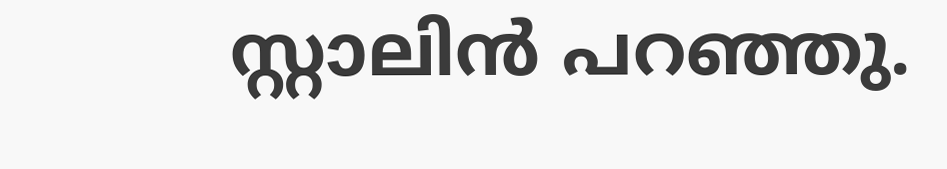സ്റ്റാലിൻ പറഞ്ഞു.